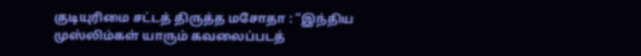குடியுரிமை சட்டத் திருத்த மசோதா : “இந்திய முஸ்லிம்கள் யாரும் கவலைப்படத்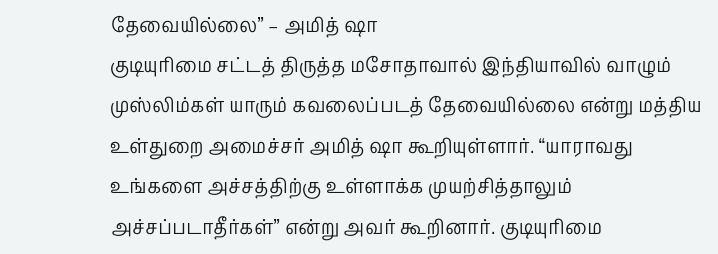தேவையில்லை” – அமித் ஷா
குடியுரிமை சட்டத் திருத்த மசோதாவால் இந்தியாவில் வாழும் முஸ்லிம்கள் யாரும் கவலைப்படத் தேவையில்லை என்று மத்திய உள்துறை அமைச்சர் அமித் ஷா கூறியுள்ளார். “யாராவது உங்களை அச்சத்திற்கு உள்ளாக்க முயற்சித்தாலும் அச்சப்படாதீர்கள்” என்று அவர் கூறினார். குடியுரிமை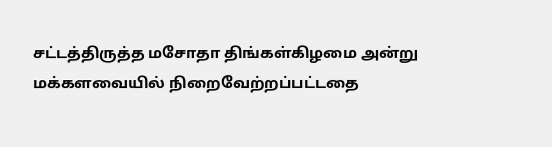சட்டத்திருத்த மசோதா திங்கள்கிழமை அன்று மக்களவையில் நிறைவேற்றப்பட்டதை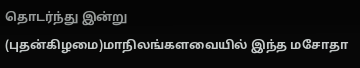தொடர்ந்து இன்று (புதன்கிழமை)மாநிலங்களவையில் இந்த மசோதா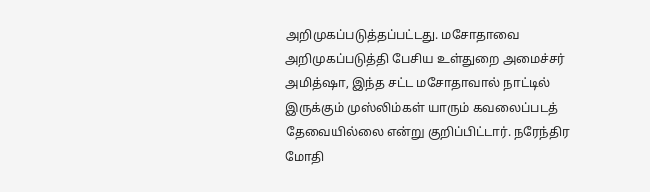அறிமுகப்படுத்தப்பட்டது. மசோதாவை அறிமுகப்படுத்தி பேசிய உள்துறை அமைச்சர் அமித்ஷா, இந்த சட்ட மசோதாவால் நாட்டில் இருக்கும் முஸ்லிம்கள் யாரும் கவலைப்படத் தேவையில்லை என்று குறிப்பிட்டார். நரேந்திர மோதி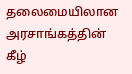தலைமையிலான அரசாங்கத்தின் கீழ்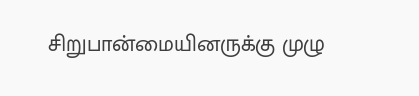சிறுபான்மையினருக்கு முழு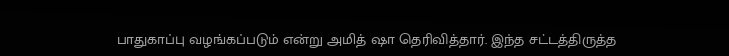பாதுகாப்பு வழங்கப்படும் என்று அமித் ஷா தெரிவித்தார். இந்த சட்டத்திருத்த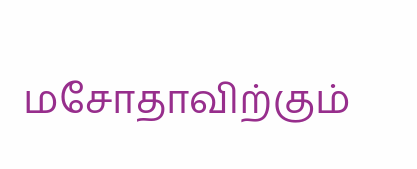மசோதாவிற்கும்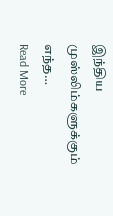இந்திய முஸ்லிம்களுக்கும் எந்த…
Read More